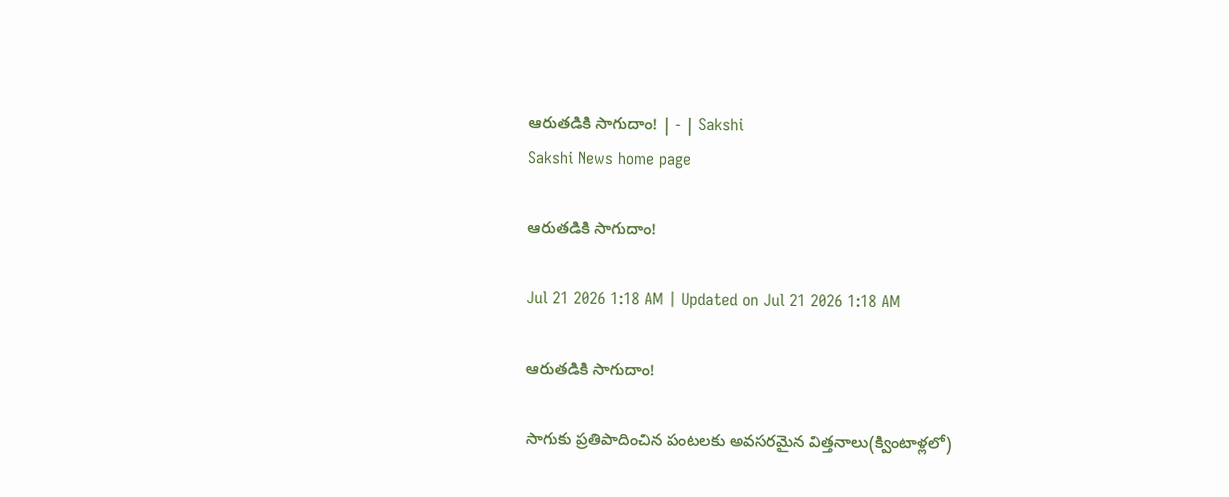ఆరుతడికి సాగుదాం! | - | Sakshi
Sakshi News home page

ఆరుతడికి సాగుదాం!

Jul 21 2026 1:18 AM | Updated on Jul 21 2026 1:18 AM

ఆరుతడికి సాగుదాం!

సాగుకు ప్రతిపాదించిన పంటలకు అవసరమైన విత్తనాలు(క్వింటాళ్లలో)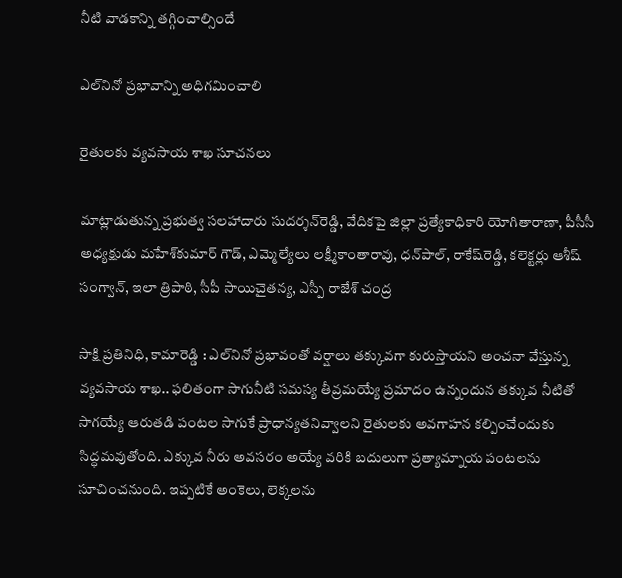నీటి వాడకాన్ని తగ్గించాల్సిందే

ఎల్‌నినో ప్రభావాన్ని అధిగమించాలి

రైతులకు వ్యవసాయ శాఖ సూచనలు

మాట్లాడుతున్న ప్రభుత్వ సలహాదారు సుదర్శన్‌రెడ్డి, వేదికపై జిల్లా ప్రత్యేకాధికారి యోగితారాణా, పీసీసీ అధ్యక్షుడు మహేశ్‌కుమార్‌ గౌడ్‌, ఎమ్మెల్యేలు లక్ష్మీకాంతారావు, ధన్‌పాల్‌, రాకేష్‌రెడ్డి, కలెక్టర్లు ఆశీష్‌ సంగ్వాన్‌, ఇలా త్రిపాఠి, సీపీ సాయిచైతన్య, ఎస్పీ రాజేశ్‌ చంద్ర

సాక్షి ప్రతినిధి, కామారెడ్డి : ఎల్‌నినో ప్రభావంతో వర్షాలు తక్కువగా కురుస్తాయని అంచనా వేస్తున్న వ్యవసాయ శాఖ.. ఫలితంగా సాగునీటి సమస్య తీవ్రమయ్యే ప్రమాదం ఉన్నందున తక్కువ నీటితో సాగయ్యే ఆరుతడి పంటల సాగుకే ప్రాధాన్యతనివ్వాలని రైతులకు అవగాహన కల్పించేందుకు సిద్ధమవుతోంది. ఎక్కువ నీరు అవసరం అయ్యే వరికి బదులుగా ప్రత్యామ్నాయ పంటలను సూచించనుంది. ఇప్పటికే అంకెలు, లెక్కలను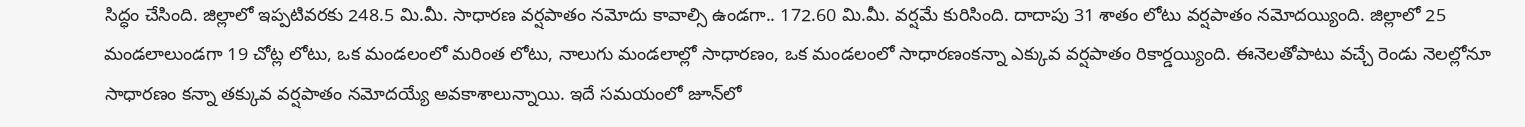సిద్ధం చేసింది. జిల్లాలో ఇప్పటివరకు 248.5 మి.మీ. సాధారణ వర్షపాతం నమోదు కావాల్సి ఉండగా.. 172.60 మి.మీ. వర్షమే కురిసింది. దాదాపు 31 శాతం లోటు వర్షపాతం నమోదయ్యింది. జిల్లాలో 25 మండలాలుండగా 19 చోట్ల లోటు, ఒక మండలంలో మరింత లోటు, నాలుగు మండలాల్లో సాధారణం, ఒక మండలంలో సాధారణంకన్నా ఎక్కువ వర్షపాతం రికార్డయ్యింది. ఈనెలతోపాటు వచ్చే రెండు నెలల్లోనూ సాధారణం కన్నా తక్కువ వర్షపాతం నమోదయ్యే అవకాశాలున్నాయి. ఇదే సమయంలో జూన్‌లో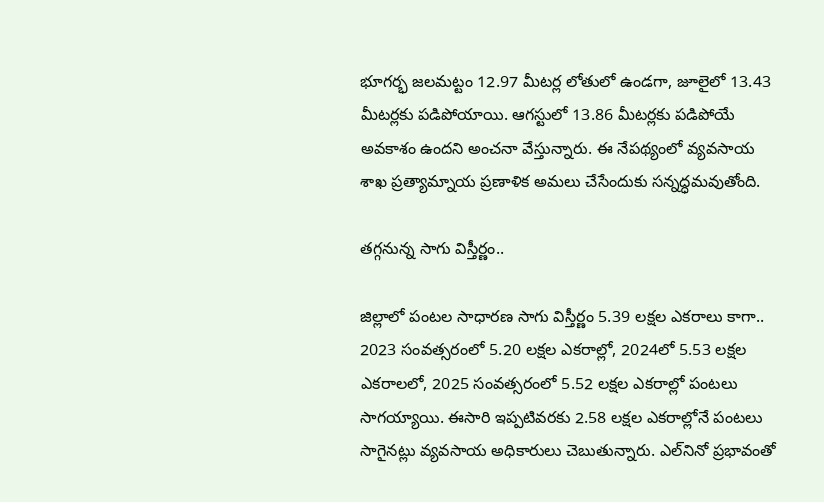భూగర్భ జలమట్టం 12.97 మీటర్ల లోతులో ఉండగా, జూలైలో 13.43 మీటర్లకు పడిపోయాయి. ఆగస్టులో 13.86 మీటర్లకు పడిపోయే అవకాశం ఉందని అంచనా వేస్తున్నారు. ఈ నేపథ్యంలో వ్యవసాయ శాఖ ప్రత్యామ్నాయ ప్రణాళిక అమలు చేసేందుకు సన్నద్ధమవుతోంది.

తగ్గనున్న సాగు విస్తీర్ణం..

జిల్లాలో పంటల సాధారణ సాగు విస్తీర్ణం 5.39 లక్షల ఎకరాలు కాగా.. 2023 సంవత్సరంలో 5.20 లక్షల ఎకరాల్లో, 2024లో 5.53 లక్షల ఎకరాలలో, 2025 సంవత్సరంలో 5.52 లక్షల ఎకరాల్లో పంటలు సాగయ్యాయి. ఈసారి ఇప్పటివరకు 2.58 లక్షల ఎకరాల్లోనే పంటలు సాగైనట్లు వ్యవసాయ అధికారులు చెబుతున్నారు. ఎల్‌నినో ప్రభావంతో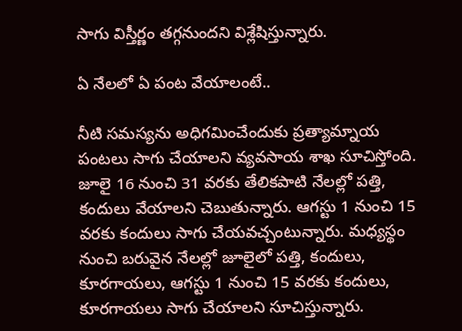సాగు విస్తీర్ణం తగ్గనుందని విశ్లేషిస్తున్నారు.

ఏ నేలలో ఏ పంట వేయాలంటే..

నీటి సమస్యను అధిగమించేందుకు ప్రత్యామ్నాయ పంటలు సాగు చేయాలని వ్యవసాయ శాఖ సూచిస్తోంది. జూలై 16 నుంచి 31 వరకు తేలికపాటి నేలల్లో పత్తి, కందులు వేయాలని చెబుతున్నారు. ఆగస్టు 1 నుంచి 15 వరకు కందులు సాగు చేయవచ్చంటున్నారు. మధ్యస్థం నుంచి బరువైన నేలల్లో జూలైలో పత్తి, కందులు, కూరగాయలు, ఆగస్టు 1 నుంచి 15 వరకు కందులు, కూరగాయలు సాగు చేయాలని సూచిస్తున్నారు.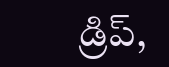డ్రిప్‌,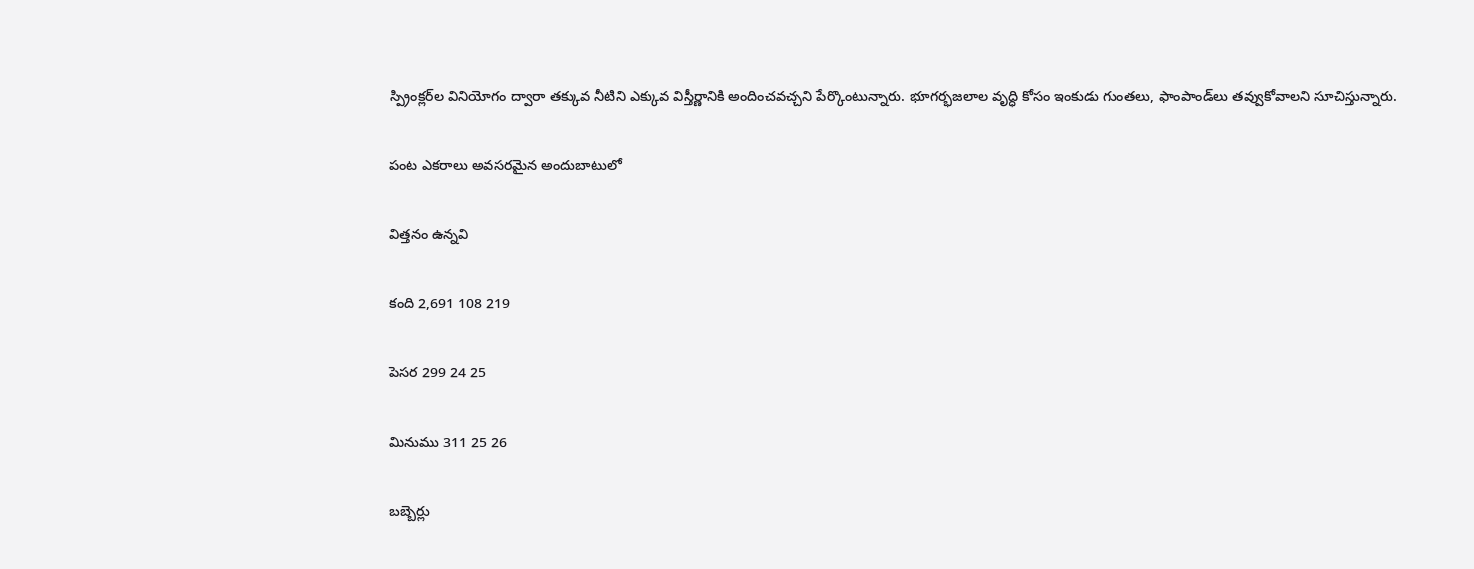స్ప్రింక్లర్‌ల వినియోగం ద్వారా తక్కువ నీటిని ఎక్కువ విస్తీర్ణానికి అందించవచ్చని పేర్కొంటున్నారు. భూగర్భజలాల వృద్ధి కోసం ఇంకుడు గుంతలు, ఫాంపాండ్‌లు తవ్వుకోవాలని సూచిస్తున్నారు.

పంట ఎకరాలు అవసరమైన అందుబాటులో

విత్తనం ఉన్నవి

కంది 2,691 108 219

పెసర 299 24 25

మినుము 311 25 26

బబ్బెర్లు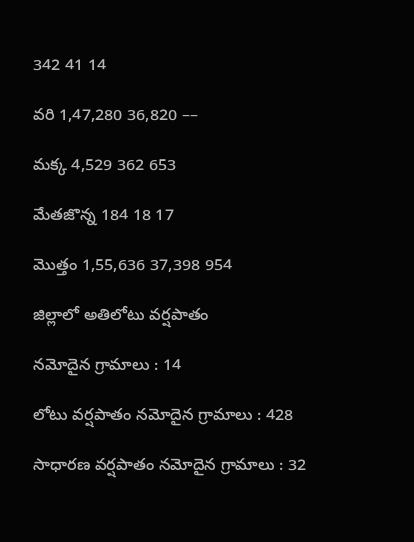342 41 14

వరి 1,47,280 36,820 ––

మక్క 4,529 362 653

మేతజొన్న 184 18 17

మొత్తం 1,55,636 37,398 954

జిల్లాలో అతిలోటు వర్షపాతం

నమోదైన గ్రామాలు : 14

లోటు వర్షపాతం నమోదైన గ్రామాలు : 428

సాధారణ వర్షపాతం నమోదైన గ్రామాలు : 32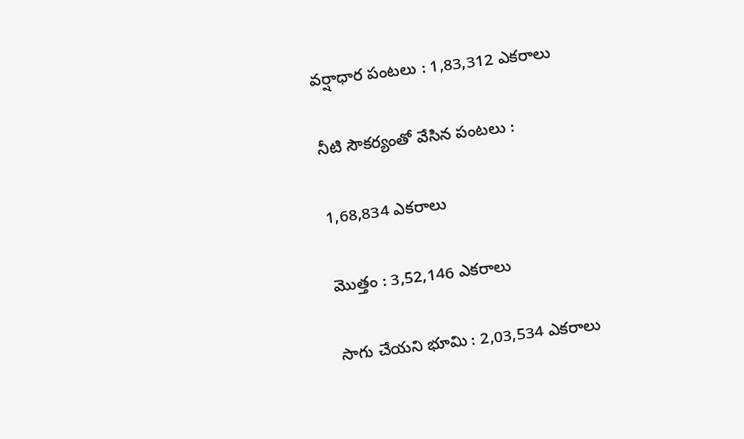వర్షాధార పంటలు : 1,83,312 ఎకరాలు

నీటి సౌకర్యంతో వేసిన పంటలు :

1,68,834 ఎకరాలు

మొత్తం : 3,52,146 ఎకరాలు

సాగు చేయని భూమి : 2,03,534 ఎకరాలు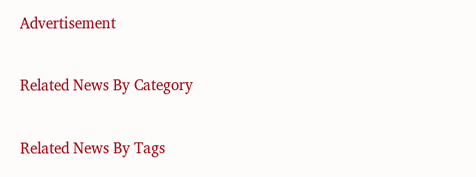Advertisement

Related News By Category

Related News By Tags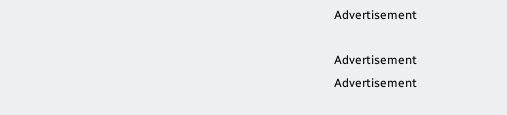Advertisement

Advertisement
Advertisement